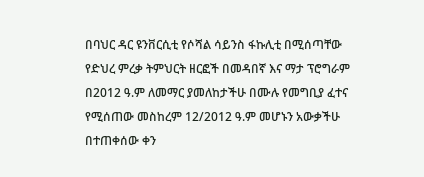በባህር ዳር ዩንቨርሲቲ የሶሻል ሳይንስ ፋኩሊቲ በሚሰጣቸው የድህረ ምረቃ ትምህርት ዘርፎች በመዳበኛ እና ማታ ፕሮግራም በ2012 ዓ.ም ለመማር ያመለከታችሁ በሙሉ የመግቢያ ፈተና የሚሰጠው መስከረም 12/2012 ዓ.ም መሆኑን አውቃችሁ በተጠቀሰው ቀን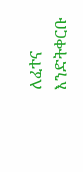ለፈተና እንድትቀርቡ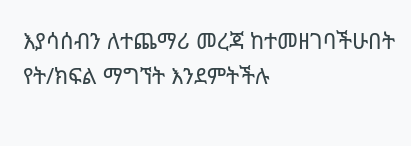እያሳሰብን ለተጨማሪ መረጃ ከተመዘገባችሁበት የት/ክፍል ማግኘት እንደምትችሉ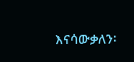እናሳውቃለን፡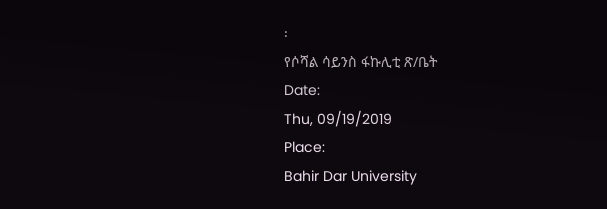፡
የሶሻል ሳይንስ ፋኩሊቲ ጽ/ቤት
Date:
Thu, 09/19/2019
Place:
Bahir Dar University